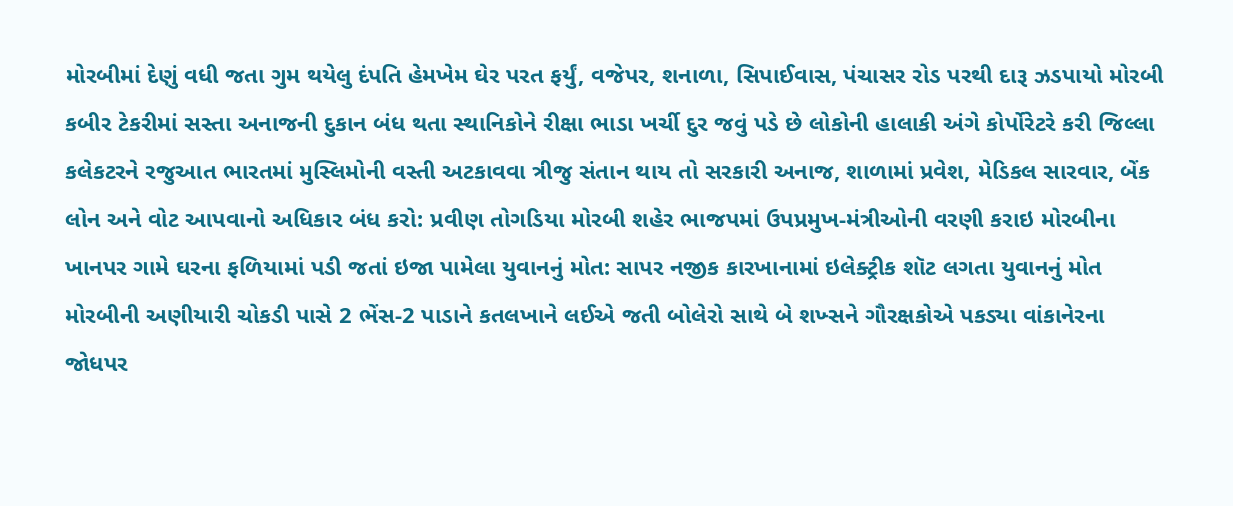મોરબીમાં દેણું વધી જતા ગુમ થયેલુ દંપતિ હેમખેમ ઘેર પરત ફર્યું, વજેપર, શનાળા, સિપાઈવાસ, પંચાસર રોડ પરથી દારૂ ઝડપાયો મોરબી કબીર ટેકરીમાં સસ્તા અનાજની દુકાન બંધ થતા સ્થાનિકોને રીક્ષા ભાડા ખર્ચી દુર જવું પડે છે લોકોની હાલાકી અંગે કોર્પોરેટરે કરી જિલ્લા કલેકટરને રજુઆત ભારતમાં મુસ્લિમોની વસ્તી અટકાવવા ત્રીજુ સંતાન થાય તો સરકારી અનાજ, શાળામાં પ્રવેશ, મેડિકલ સારવાર, બેંક લોન અને વોટ આપવાનો અધિકાર બંધ કરો: પ્રવીણ તોગડિયા મોરબી શહેર ભાજપમાં ઉપપ્રમુખ-મંત્રીઓની વરણી કરાઇ મોરબીના ખાનપર ગામે ઘરના ફળિયામાં પડી જતાં ઇજા પામેલા યુવાનનું મોત: સાપર નજીક કારખાનામાં ઇલેક્ટ્રીક શૉટ લગતા યુવાનનું મોત મોરબીની અણીયારી ચોકડી પાસે 2 ભેંસ-2 પાડાને કતલખાને લઈએ જતી બોલેરો સાથે બે શખ્સને ગૌરક્ષકોએ પકડ્યા વાંકાનેરના જોધપર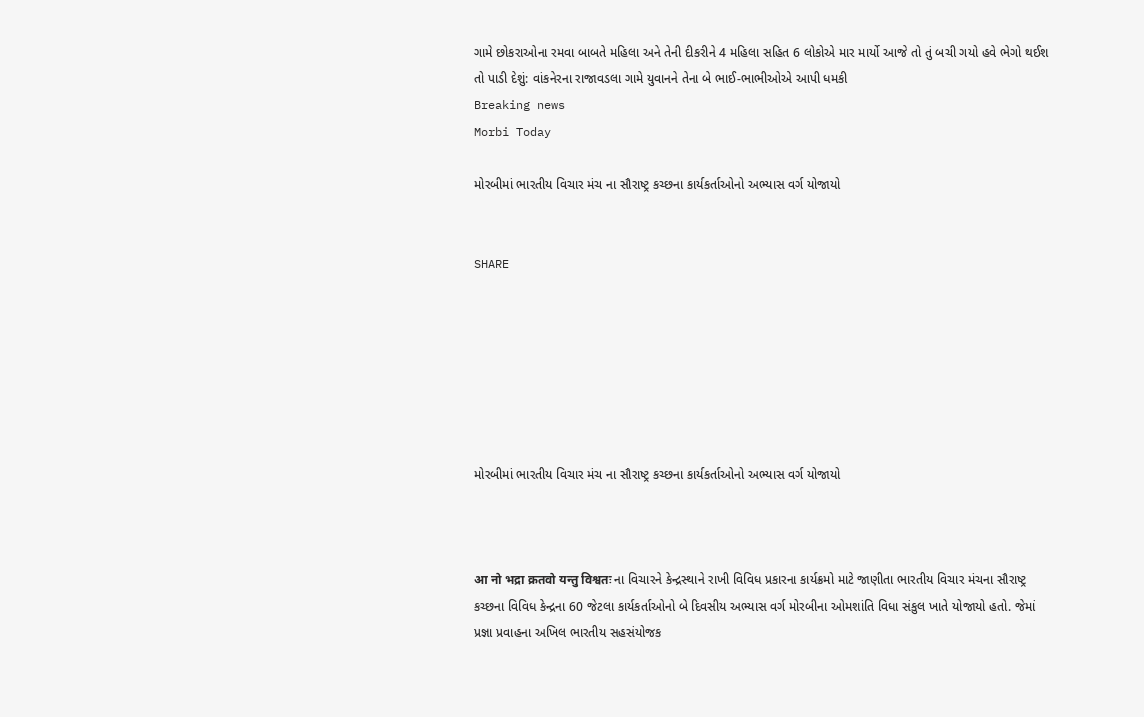ગામે છોકરાઓના રમવા બાબતે મહિલા અને તેની દીકરીને 4 મહિલા સહિત 6 લોકોએ માર માર્યો આજે તો તું બચી ગયો હવે ભેગો થઈશ તો પાડી દેશું: વાંકનેરના રાજાવડલા ગામે યુવાનને તેના બે ભાઈ-ભાભીઓએ આપી ધમકી
Breaking news
Morbi Today

મોરબીમાં ભારતીય વિચાર મંચ ના સૌરાષ્ટ્ર કચ્છના કાર્યકર્તાઓનો અભ્યાસ વર્ગ યોજાયો


SHARE







મોરબીમાં ભારતીય વિચાર મંચ ના સૌરાષ્ટ્ર કચ્છના કાર્યકર્તાઓનો અભ્યાસ વર્ગ યોજાયો



आ नो भद्रा क्रतवो यन्तु विश्वतः ના વિચારને કેન્દ્રસ્થાને રાખી વિવિધ પ્રકારના કાર્યક્રમો માટે જાણીતા ભારતીય વિચાર મંચના સૌરાષ્ટ્ર કચ્છના વિવિધ કેન્દ્રના 60 જેટલા કાર્યકર્તાઓનો બે દિવસીય અભ્યાસ વર્ગ મોરબીના ઓમશાંતિ વિધા સંકુલ ખાતે યોજાયો હતો. જેમાં પ્રજ્ઞા પ્રવાહના અખિલ ભારતીય સહસંયોજક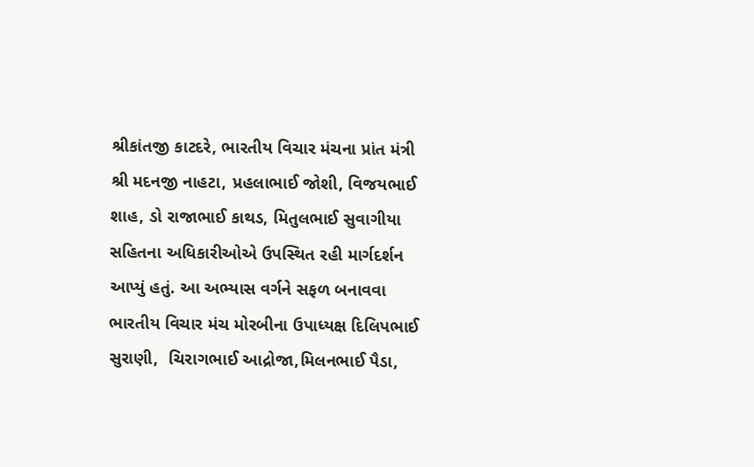શ્રીકાંતજી કાટદરે, ભારતીય વિચાર મંચના પ્રાંત મંત્રી શ્રી મદનજી નાહટા, પ્રહલાભાઈ જોશી, વિજયભાઈ શાહ, ડો રાજાભાઈ કાથડ, મિતુલભાઈ સુવાગીયા સહિતના અધિકારીઓએ ઉપસ્થિત રહી માર્ગદર્શન આપ્યું હતું. આ અભ્યાસ વર્ગને સફળ બનાવવા ભારતીય વિચાર મંચ મોરબીના ઉપાધ્યક્ષ દિલિપભાઈ સુરાણી,  ચિરાગભાઈ આદ્રોજા,મિલનભાઈ પૈડા,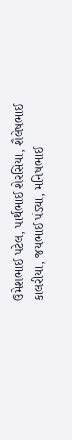ઉમેશભાઈ પટેલ, પાર્થભાઈ શેરસિયા, શૈલેષભાઈ કાલરીયા, જયભાઈ પંડ્યા, મનિષભાઈ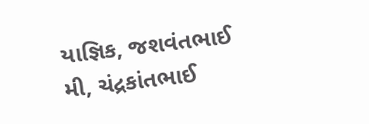યાજ્ઞિક, જશવંતભાઈ મી, ચંદ્રકાંતભાઈ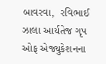બાવરવા,  રવિભાઈ ઝાલા આર્યતેજ ગૃપ ઓફ એજ્યુકેશનના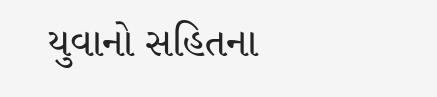યુવાનો સહિતના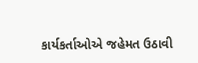કાર્યકર્તાઓએ જહેમત ઉઠાવી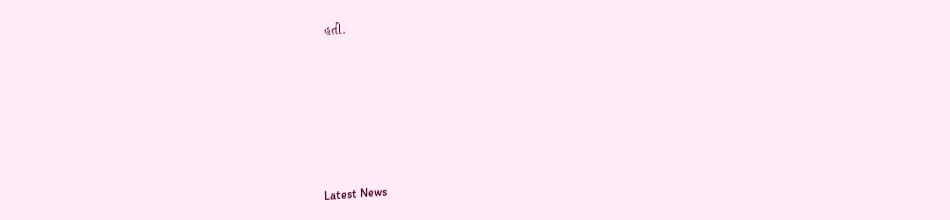હતી.






Latest News